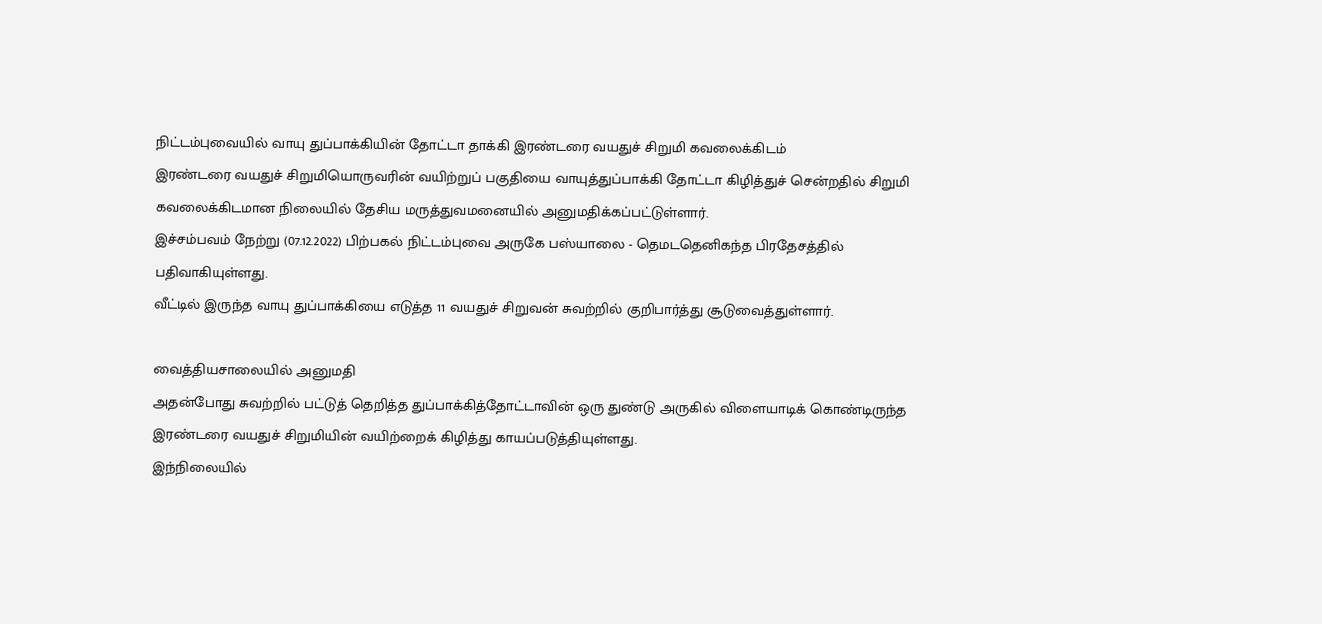நிட்டம்புவையில் வாயு துப்பாக்கியின் தோட்டா தாக்கி இரண்டரை வயதுச் சிறுமி கவலைக்கிடம்
இரண்டரை வயதுச் சிறுமியொருவரின் வயிற்றுப் பகுதியை வாயுத்துப்பாக்கி தோட்டா கிழித்துச் சென்றதில் சிறுமி கவலைக்கிடமான நிலையில் தேசிய மருத்துவமனையில் அனுமதிக்கப்பட்டுள்ளார்.
இச்சம்பவம் நேற்று (07.12.2022) பிற்பகல் நிட்டம்புவை அருகே பஸ்யாலை - தெமடதெனிகந்த பிரதேசத்தில் பதிவாகியுள்ளது.
வீட்டில் இருந்த வாயு துப்பாக்கியை எடுத்த 11 வயதுச் சிறுவன் சுவற்றில் குறிபார்த்து சூடுவைத்துள்ளார்.

வைத்தியசாலையில் அனுமதி
அதன்போது சுவற்றில் பட்டுத் தெறித்த துப்பாக்கித்தோட்டாவின் ஒரு துண்டு அருகில் விளையாடிக் கொண்டிருந்த இரண்டரை வயதுச் சிறுமியின் வயிற்றைக் கிழித்து காயப்படுத்தியுள்ளது.
இந்நிலையில்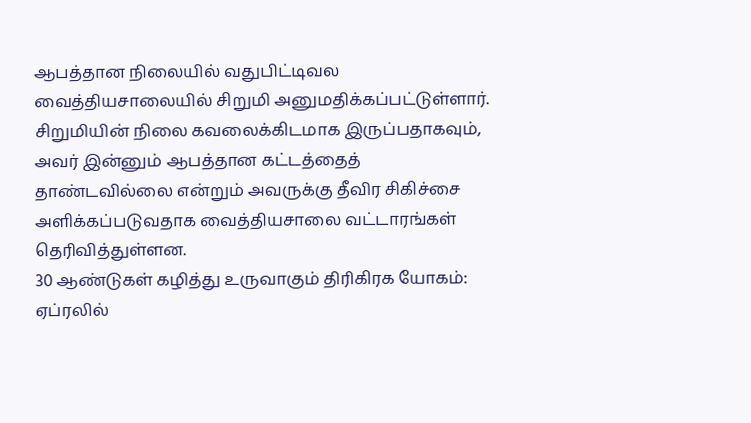ஆபத்தான நிலையில் வதுபிட்டிவல வைத்தியசாலையில் சிறுமி அனுமதிக்கப்பட்டுள்ளார்.
சிறுமியின் நிலை கவலைக்கிடமாக இருப்பதாகவும், அவர் இன்னும் ஆபத்தான கட்டத்தைத் தாண்டவில்லை என்றும் அவருக்கு தீவிர சிகிச்சை அளிக்கப்படுவதாக வைத்தியசாலை வட்டாரங்கள் தெரிவித்துள்ளன.
30 ஆண்டுகள் கழித்து உருவாகும் திரிகிரக யோகம்: ஏப்ரலில்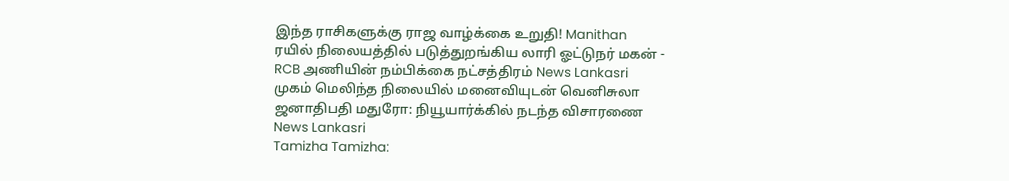இந்த ராசிகளுக்கு ராஜ வாழ்க்கை உறுதி! Manithan
ரயில் நிலையத்தில் படுத்துறங்கிய லாரி ஓட்டுநர் மகன் - RCB அணியின் நம்பிக்கை நட்சத்திரம் News Lankasri
முகம் மெலிந்த நிலையில் மனைவியுடன் வெனிசுலா ஜனாதிபதி மதுரோ: நியூயார்க்கில் நடந்த விசாரணை News Lankasri
Tamizha Tamizha: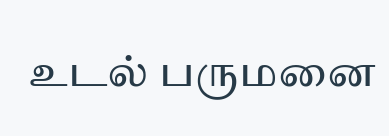உடல் பருமனை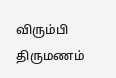விரும்பி திருமணம்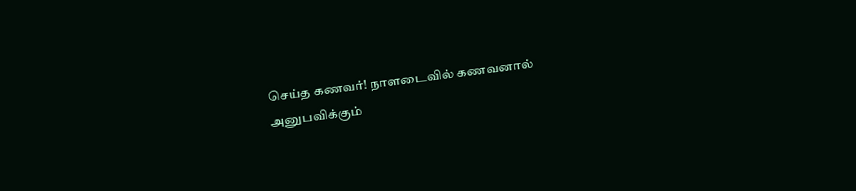செய்த கணவர்! நாளடைவில் கணவனால் அனுபவிக்கும்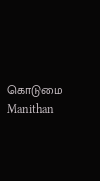கொடுமை Manithan